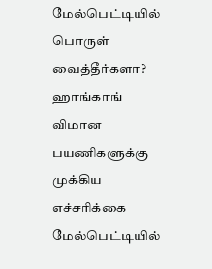மேல்பெட்டியில் பொருள் வைத்தீர்களா? ஹாங்காங் விமான பயணிகளுக்கு முக்கிய எச்சரிக்கை
மேல்பெட்டியில்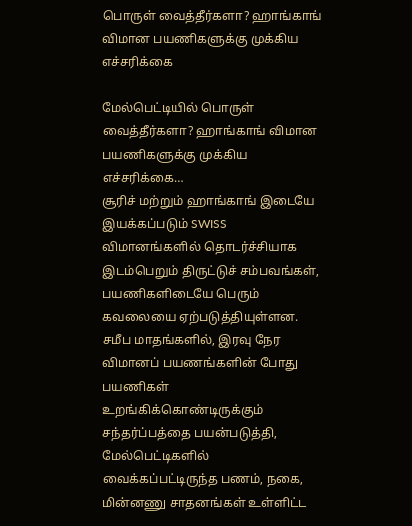பொருள் வைத்தீர்களா? ஹாங்காங் விமான பயணிகளுக்கு முக்கிய எச்சரிக்கை

மேல்பெட்டியில் பொருள் வைத்தீர்களா? ஹாங்காங் விமான பயணிகளுக்கு முக்கிய எச்சரிக்கை…
சூரிச் மற்றும் ஹாங்காங் இடையே இயக்கப்படும் SWISS விமானங்களில் தொடர்ச்சியாக இடம்பெறும் திருட்டுச் சம்பவங்கள், பயணிகளிடையே பெரும் கவலையை ஏற்படுத்தியுள்ளன.
சமீப மாதங்களில், இரவு நேர விமானப் பயணங்களின் போது பயணிகள் உறங்கிக்கொண்டிருக்கும் சந்தர்ப்பத்தை பயன்படுத்தி, மேல்பெட்டிகளில் வைக்கப்பட்டிருந்த பணம், நகை, மின்னணு சாதனங்கள் உள்ளிட்ட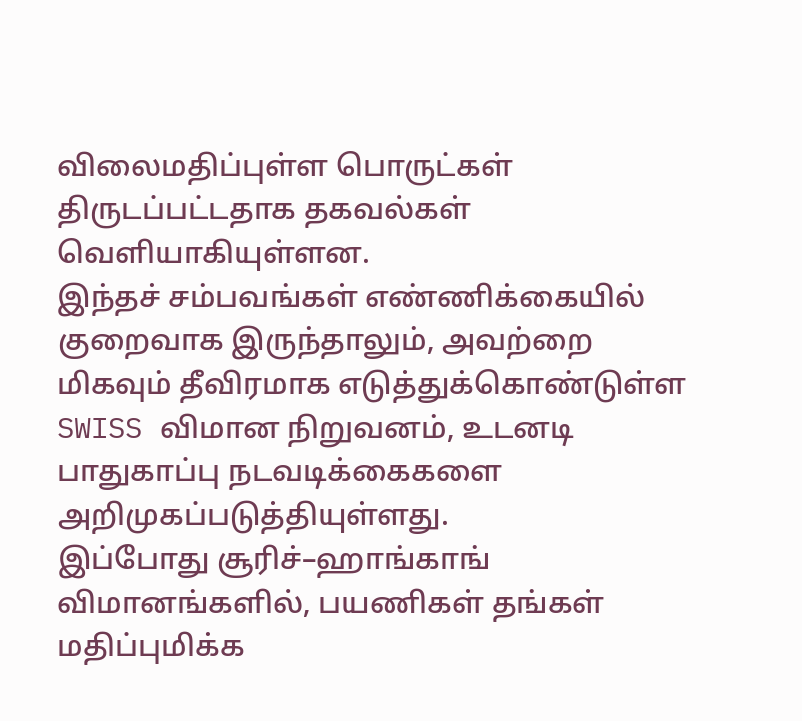விலைமதிப்புள்ள பொருட்கள் திருடப்பட்டதாக தகவல்கள் வெளியாகியுள்ளன.
இந்தச் சம்பவங்கள் எண்ணிக்கையில் குறைவாக இருந்தாலும், அவற்றை மிகவும் தீவிரமாக எடுத்துக்கொண்டுள்ள SWISS விமான நிறுவனம், உடனடி பாதுகாப்பு நடவடிக்கைகளை அறிமுகப்படுத்தியுள்ளது.
இப்போது சூரிச்–ஹாங்காங் விமானங்களில், பயணிகள் தங்கள் மதிப்புமிக்க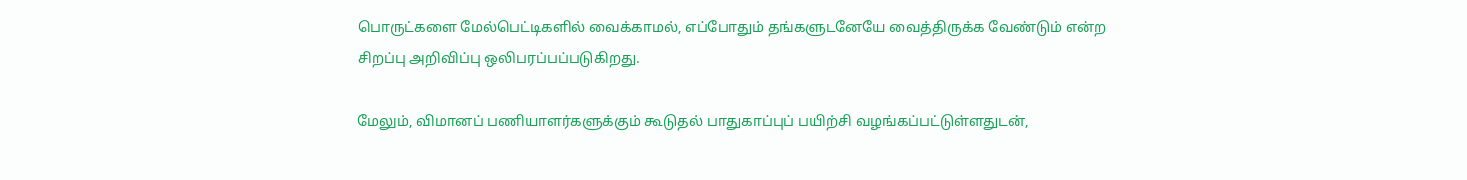பொருட்களை மேல்பெட்டிகளில் வைக்காமல், எப்போதும் தங்களுடனேயே வைத்திருக்க வேண்டும் என்ற சிறப்பு அறிவிப்பு ஒலிபரப்பப்படுகிறது.

மேலும், விமானப் பணியாளர்களுக்கும் கூடுதல் பாதுகாப்புப் பயிற்சி வழங்கப்பட்டுள்ளதுடன்,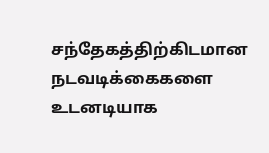சந்தேகத்திற்கிடமான நடவடிக்கைகளை உடனடியாக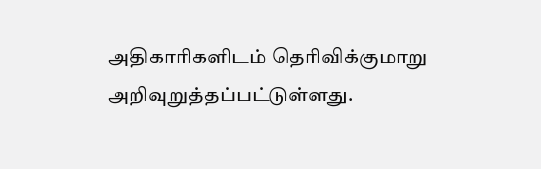அதிகாரிகளிடம் தெரிவிக்குமாறு அறிவுறுத்தப்பட்டுள்ளது.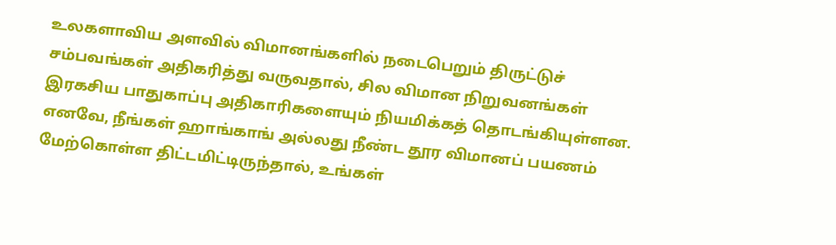உலகளாவிய அளவில் விமானங்களில் நடைபெறும் திருட்டுச் சம்பவங்கள் அதிகரித்து வருவதால், சில விமான நிறுவனங்கள் இரகசிய பாதுகாப்பு அதிகாரிகளையும் நியமிக்கத் தொடங்கியுள்ளன.
எனவே, நீங்கள் ஹாங்காங் அல்லது நீண்ட தூர விமானப் பயணம் மேற்கொள்ள திட்டமிட்டிருந்தால், உங்கள்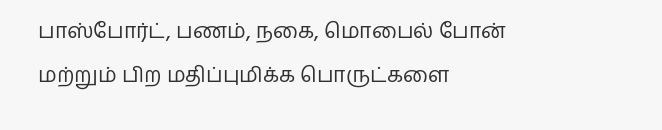பாஸ்போர்ட், பணம், நகை, மொபைல் போன் மற்றும் பிற மதிப்புமிக்க பொருட்களை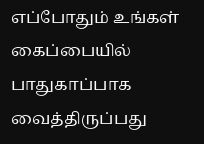எப்போதும் உங்கள் கைப்பையில் பாதுகாப்பாக வைத்திருப்பது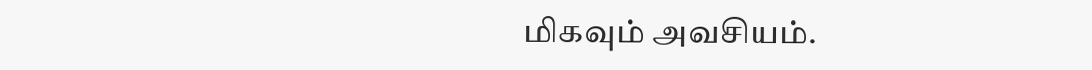மிகவும் அவசியம்.